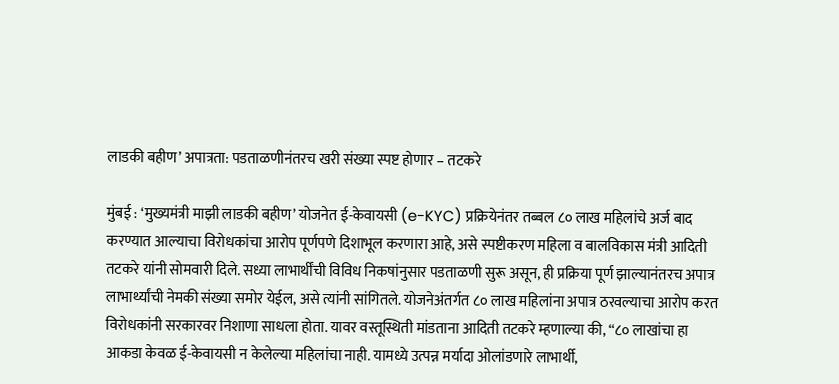लाडकी बहीण’ अपात्रता: पडताळणीनंतरच खरी संख्या स्पष्ट होणार – तटकरे

मुंबई : ‘मुख्यमंत्री माझी लाडकी बहीण’ योजनेत ई-केवायसी (e-KYC) प्रक्रियेनंतर तब्बल ८० लाख महिलांचे अर्ज बाद करण्यात आल्याचा विरोधकांचा आरोप पूर्णपणे दिशाभूल करणारा आहे, असे स्पष्टीकरण महिला व बालविकास मंत्री आदिती तटकरे यांनी सोमवारी दिले. सध्या लाभार्थींची विविध निकषांनुसार पडताळणी सुरू असून, ही प्रक्रिया पूर्ण झाल्यानंतरच अपात्र लाभार्थ्यांची नेमकी संख्या समोर येईल, असे त्यांनी सांगितले. योजनेअंतर्गत ८० लाख महिलांना अपात्र ठरवल्याचा आरोप करत विरोधकांनी सरकारवर निशाणा साधला होता. यावर वस्तूस्थिती मांडताना आदिती तटकरे म्हणाल्या की, “८० लाखांचा हा आकडा केवळ ई-केवायसी न केलेल्या महिलांचा नाही. यामध्ये उत्पन्न मर्यादा ओलांडणारे लाभार्थी,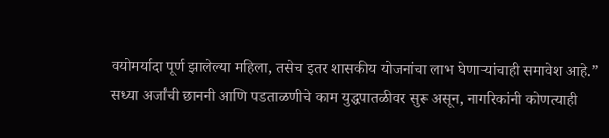वयोमर्यादा पूर्ण झालेल्या महिला, तसेच इतर शासकीय योजनांचा लाभ घेणाऱ्यांचाही समावेश आहे.”
सध्या अर्जांची छाननी आणि पडताळणीचे काम युद्धपातळीवर सुरू असून, नागरिकांनी कोणत्याही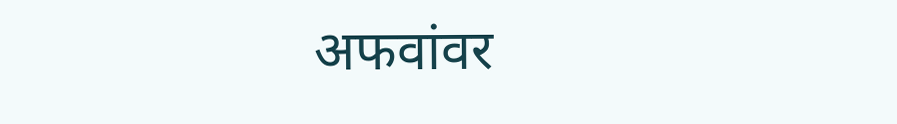अफवांवर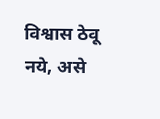विश्वास ठेवू नये, असे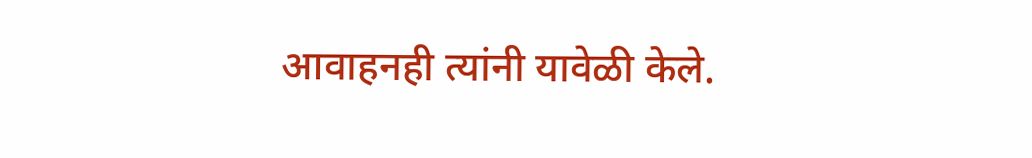आवाहनही त्यांनी यावेळी केले.